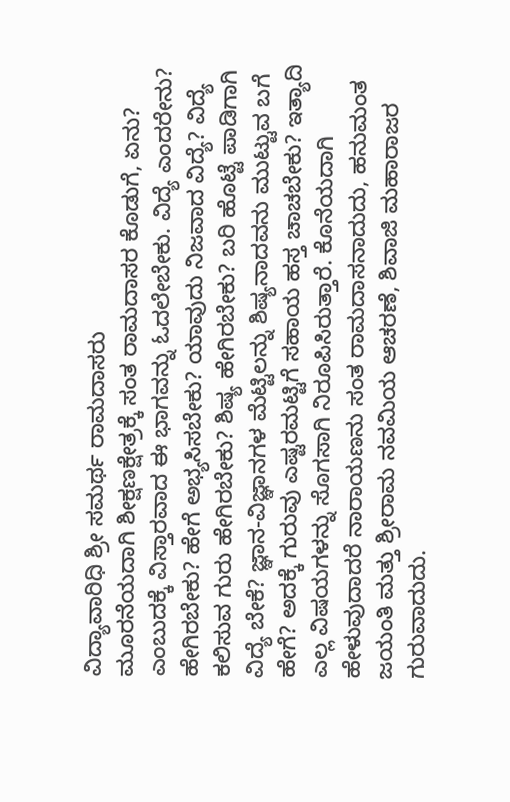ವಿದ್ಯಾವಾರಿಧಿ ಶ್ರೀ ಸಮರ್ಥ ರಾಮದಾಸರು
ಮೂರನೆಯದಾಗಿ ಶೀಕ್ಷಣಕ್ಷೇತ್ರಕ್ಕೆ ಸಂತ ರಾಮದಾಸರ ಕೊಡುಗೆ, ಏನು? ಎಂಬುದಕ್ಕೆ ವಿಸ್ತಾರವಾದ ಈ ಭಾಗವನ್ನು ಓದಲೇಬೇಕು. ವಿದ್ಯೆ ಎಂದರೇನು? ಹೇಗಿರಬೇಕು? ಹೇಗೆ ಅಭ್ಯಸಿಸಬೇಕು? ಯಾವುದು ನಿಜವಾದ ವಿದ್ಯೆ? ವಿದ್ಯೆ ಕಲಿಸುವ ಗುರು ಹೇಗಿರಬೇಕು? ಶಿಷ್ಯ ಹೇಗಿರಬೇಕು? ಬರಿ ಹೊಟ್ಟೆ ಪಾಡಿಗಾಗಿ ವಿದ್ಯೆ ಬೇಕೆ? ಜ್ಞಾನ-ವಿಜ್ಞಾನಗಳ ಮೆಟ್ಟಿಲನ್ನು ಶಿಷ್ಯನಾದವನು ಮುಟ್ಟುವ ಬಗೆ ಹೇಗೆ? ಅದಕ್ಕೆ ಗುರುವು ಎಷ್ಟರಮಟ್ಟಿಗೆ ಸಹಾಯ ಹಸ್ತ ಚಾಚಬೇಕು? ಇತ್ಯಾದಿ ಎಲ್ಲ ವಿಷಯಗಳನ್ನು ಸೊಗಸಾಗಿ ನಿರೂಪಿಸಿರುತ್ತಾರೆ. ಕೊನೆಯದಾಗಿ ಹೇಳುವುದಾದರೆ ನಾರಾಯಣನು ಸಂತ ರಾಮದಾಸನಾದುದು, ಹನುಮಂತ ಜಯಂತಿ ಮತ್ತು ಶ್ರೀರಾಮ ನವಮಿಯ ಆಚರಣೆ, ಶಿವಾಜಿ ಮಹಾರಾಜರ ಗುರುವಾದುದು.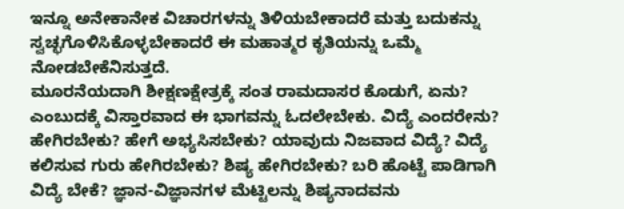ಇನ್ನೂ ಅನೇಕಾನೇಕ ವಿಚಾರಗಳನ್ನು ತಿಳಿಯಬೇಕಾದರೆ ಮತ್ತು ಬದುಕನ್ನು ಸ್ವಚ್ಛಗೊಳಿಸಿಕೊಳ್ಳಬೇಕಾದರೆ ಈ ಮಹಾತ್ಮರ ಕೃತಿಯನ್ನು ಒಮ್ಮೆ ನೋಡಬೇಕೆನಿಸುತ್ತದೆ.
ಮೂರನೆಯದಾಗಿ ಶೀಕ್ಷಣಕ್ಷೇತ್ರಕ್ಕೆ ಸಂತ ರಾಮದಾಸರ ಕೊಡುಗೆ, ಏನು? ಎಂಬುದಕ್ಕೆ ವಿಸ್ತಾರವಾದ ಈ ಭಾಗವನ್ನು ಓದಲೇಬೇಕು. ವಿದ್ಯೆ ಎಂದರೇನು? ಹೇಗಿರಬೇಕು? ಹೇಗೆ ಅಭ್ಯಸಿಸಬೇಕು? ಯಾವುದು ನಿಜವಾದ ವಿದ್ಯೆ? ವಿದ್ಯೆ ಕಲಿಸುವ ಗುರು ಹೇಗಿರಬೇಕು? ಶಿಷ್ಯ ಹೇಗಿರಬೇಕು? ಬರಿ ಹೊಟ್ಟೆ ಪಾಡಿಗಾಗಿ ವಿದ್ಯೆ ಬೇಕೆ? ಜ್ಞಾನ-ವಿಜ್ಞಾನಗಳ ಮೆಟ್ಟಿಲನ್ನು ಶಿಷ್ಯನಾದವನು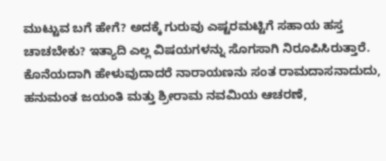ಮುಟ್ಟುವ ಬಗೆ ಹೇಗೆ? ಅದಕ್ಕೆ ಗುರುವು ಎಷ್ಟರಮಟ್ಟಿಗೆ ಸಹಾಯ ಹಸ್ತ ಚಾಚಬೇಕು? ಇತ್ಯಾದಿ ಎಲ್ಲ ವಿಷಯಗಳನ್ನು ಸೊಗಸಾಗಿ ನಿರೂಪಿಸಿರುತ್ತಾರೆ. ಕೊನೆಯದಾಗಿ ಹೇಳುವುದಾದರೆ ನಾರಾಯಣನು ಸಂತ ರಾಮದಾಸನಾದುದು, ಹನುಮಂತ ಜಯಂತಿ ಮತ್ತು ಶ್ರೀರಾಮ ನವಮಿಯ ಆಚರಣೆ,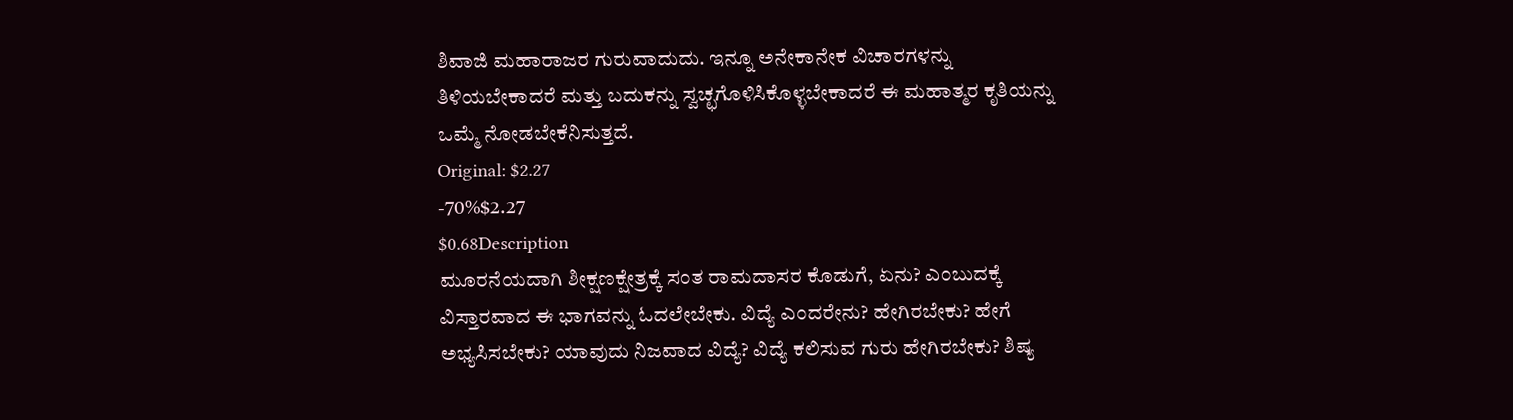ಶಿವಾಜಿ ಮಹಾರಾಜರ ಗುರುವಾದುದು. ಇನ್ನೂ ಅನೇಕಾನೇಕ ವಿಚಾರಗಳನ್ನು ತಿಳಿಯಬೇಕಾದರೆ ಮತ್ತು ಬದುಕನ್ನು ಸ್ವಚ್ಛಗೊಳಿಸಿಕೊಳ್ಳಬೇಕಾದರೆ ಈ ಮಹಾತ್ಮರ ಕೃತಿಯನ್ನು ಒಮ್ಮೆ ನೋಡಬೇಕೆನಿಸುತ್ತದೆ.
Original: $2.27
-70%$2.27
$0.68Description
ಮೂರನೆಯದಾಗಿ ಶೀಕ್ಷಣಕ್ಷೇತ್ರಕ್ಕೆ ಸಂತ ರಾಮದಾಸರ ಕೊಡುಗೆ, ಏನು? ಎಂಬುದಕ್ಕೆ ವಿಸ್ತಾರವಾದ ಈ ಭಾಗವನ್ನು ಓದಲೇಬೇಕು. ವಿದ್ಯೆ ಎಂದರೇನು? ಹೇಗಿರಬೇಕು? ಹೇಗೆ ಅಭ್ಯಸಿಸಬೇಕು? ಯಾವುದು ನಿಜವಾದ ವಿದ್ಯೆ? ವಿದ್ಯೆ ಕಲಿಸುವ ಗುರು ಹೇಗಿರಬೇಕು? ಶಿಷ್ಯ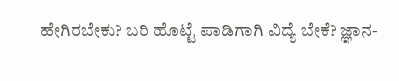ಹೇಗಿರಬೇಕು? ಬರಿ ಹೊಟ್ಟೆ ಪಾಡಿಗಾಗಿ ವಿದ್ಯೆ ಬೇಕೆ? ಜ್ಞಾನ-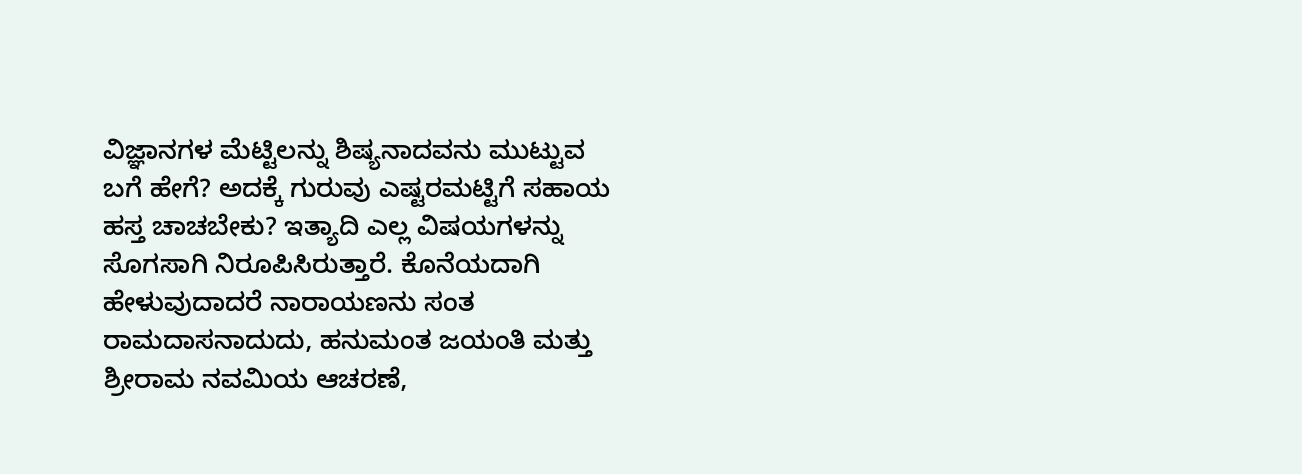ವಿಜ್ಞಾನಗಳ ಮೆಟ್ಟಿಲನ್ನು ಶಿಷ್ಯನಾದವನು ಮುಟ್ಟುವ ಬಗೆ ಹೇಗೆ? ಅದಕ್ಕೆ ಗುರುವು ಎಷ್ಟರಮಟ್ಟಿಗೆ ಸಹಾಯ ಹಸ್ತ ಚಾಚಬೇಕು? ಇತ್ಯಾದಿ ಎಲ್ಲ ವಿಷಯಗಳನ್ನು ಸೊಗಸಾಗಿ ನಿರೂಪಿಸಿರುತ್ತಾರೆ. ಕೊನೆಯದಾಗಿ ಹೇಳುವುದಾದರೆ ನಾರಾಯಣನು ಸಂತ ರಾಮದಾಸನಾದುದು, ಹನುಮಂತ ಜಯಂತಿ ಮತ್ತು ಶ್ರೀರಾಮ ನವಮಿಯ ಆಚರಣೆ,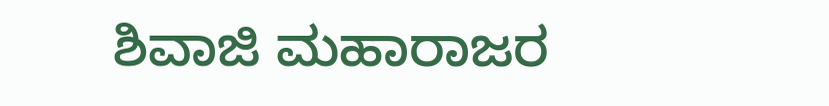ಶಿವಾಜಿ ಮಹಾರಾಜರ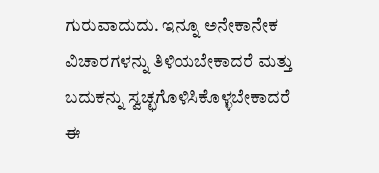ಗುರುವಾದುದು. ಇನ್ನೂ ಅನೇಕಾನೇಕ ವಿಚಾರಗಳನ್ನು ತಿಳಿಯಬೇಕಾದರೆ ಮತ್ತು ಬದುಕನ್ನು ಸ್ವಚ್ಛಗೊಳಿಸಿಕೊಳ್ಳಬೇಕಾದರೆ ಈ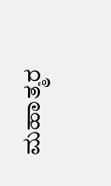ಮಹಾತ್ಮರ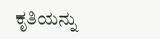ಕೃತಿಯನ್ನು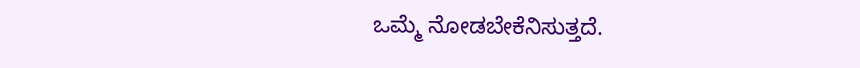ಒಮ್ಮೆ ನೋಡಬೇಕೆನಿಸುತ್ತದೆ.